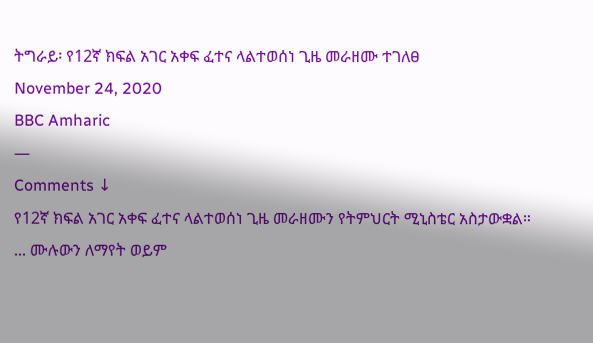ትግራይ፡ የ12ኛ ክፍል አገር አቀፍ ፈተና ላልተወሰነ ጊዜ መራዘሙ ተገለፀ
November 24, 2020
BBC Amharic
—
Comments ↓
የ12ኛ ክፍል አገር አቀፍ ፈተና ላልተወሰነ ጊዜ መራዘሙን የትምህርት ሚኒስቴር አስታውቋል።
... ሙሉውን ለማየት ወይም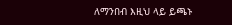ለማንበብ እዚህ ላይ ይጫኑ